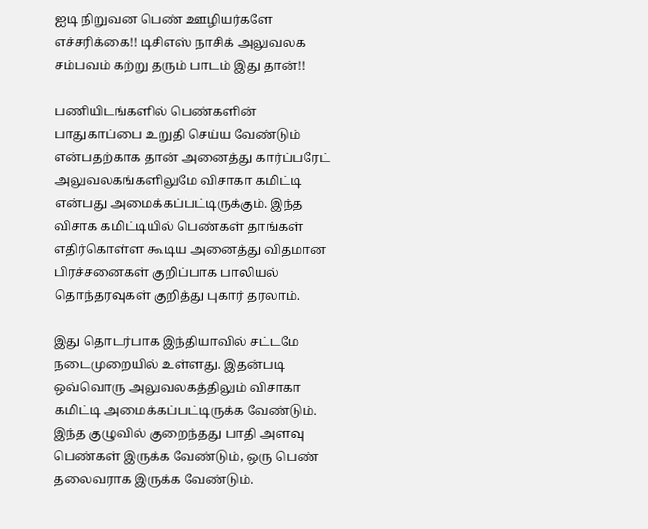ஐடி நிறுவன பெண் ஊழியர்களே எச்சரிக்கை!! டிசிஎஸ் நாசிக் அலுவலக சம்பவம் கற்று தரும் பாடம் இது தான்!!

பணியிடங்களில் பெண்களின் பாதுகாப்பை உறுதி செய்ய வேண்டும் என்பதற்காக தான் அனைத்து கார்ப்பரேட் அலுவலகங்களிலுமே விசாகா கமிட்டி என்பது அமைக்கப்பட்டிருக்கும். இந்த விசாக கமிட்டியில் பெண்கள் தாங்கள் எதிர்கொள்ள கூடிய அனைத்து விதமான பிரச்சனைகள் குறிப்பாக பாலியல் தொந்தரவுகள் குறித்து புகார் தரலாம்.

இது தொடர்பாக இந்தியாவில் சட்டமே நடைமுறையில் உள்ளது. இதன்படி ஒவ்வொரு அலுவலகத்திலும் விசாகா கமிட்டி அமைக்கப்பட்டிருக்க வேண்டும். இந்த குழுவில் குறைந்தது பாதி அளவு பெண்கள் இருக்க வேண்டும், ஒரு பெண் தலைவராக இருக்க வேண்டும்.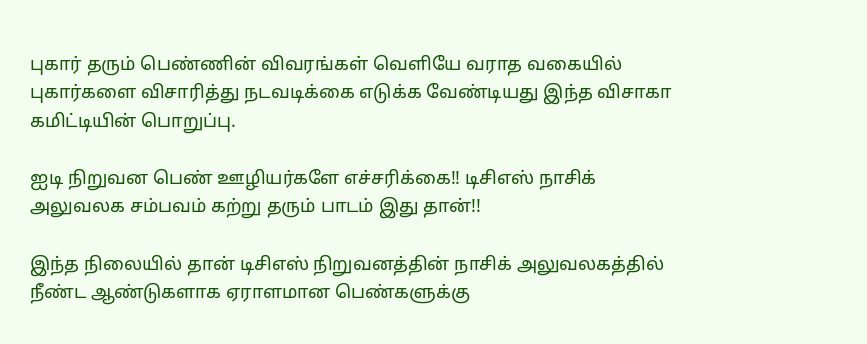புகார் தரும் பெண்ணின் விவரங்கள் வெளியே வராத வகையில் புகார்களை விசாரித்து நடவடிக்கை எடுக்க வேண்டியது இந்த விசாகா கமிட்டியின் பொறுப்பு.

ஐடி நிறுவன பெண் ஊழியர்களே எச்சரிக்கை!! டிசிஎஸ் நாசிக் அலுவலக சம்பவம் கற்று தரும் பாடம் இது தான்!!

இந்த நிலையில் தான் டிசிஎஸ் நிறுவனத்தின் நாசிக் அலுவலகத்தில் நீண்ட ஆண்டுகளாக ஏராளமான பெண்களுக்கு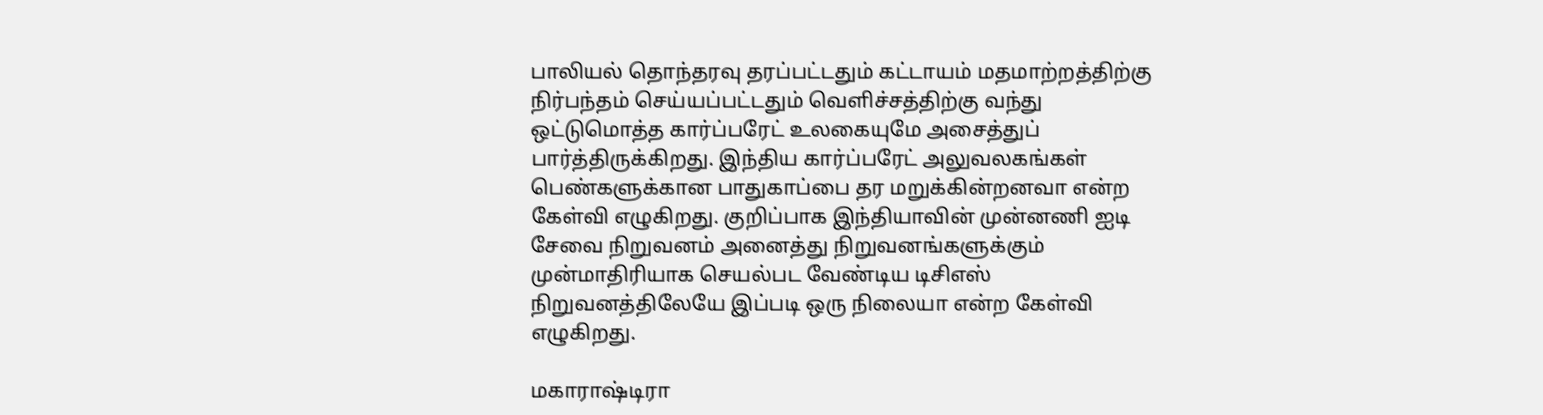பாலியல் தொந்தரவு தரப்பட்டதும் கட்டாயம் மதமாற்றத்திற்கு நிர்பந்தம் செய்யப்பட்டதும் வெளிச்சத்திற்கு வந்து ஒட்டுமொத்த கார்ப்பரேட் உலகையுமே அசைத்துப் பார்த்திருக்கிறது. இந்திய கார்ப்பரேட் அலுவலகங்கள் பெண்களுக்கான பாதுகாப்பை தர மறுக்கின்றனவா என்ற கேள்வி எழுகிறது. குறிப்பாக இந்தியாவின் முன்னணி ஐடி சேவை நிறுவனம் அனைத்து நிறுவனங்களுக்கும் முன்மாதிரியாக செயல்பட வேண்டிய டிசிஎஸ் நிறுவனத்திலேயே இப்படி ஒரு நிலையா என்ற கேள்வி எழுகிறது.

மகாராஷ்டிரா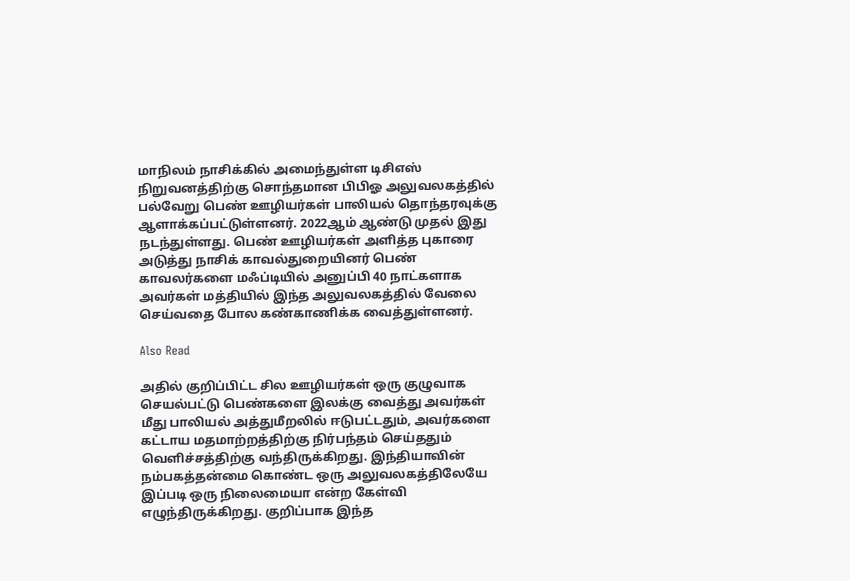மாநிலம் நாசிக்கில் அமைந்துள்ள டிசிஎஸ் நிறுவனத்திற்கு சொந்தமான பிபிஓ அலுவலகத்தில் பல்வேறு பெண் ஊழியர்கள் பாலியல் தொந்தரவுக்கு ஆளாக்கப்பட்டுள்ளனர். 2022ஆம் ஆண்டு முதல் இது நடந்துள்ளது. பெண் ஊழியர்கள் அளித்த புகாரை அடுத்து நாசிக் காவல்துறையினர் பெண் காவலர்களை மஃப்டியில் அனுப்பி 40 நாட்களாக அவர்கள் மத்தியில் இந்த அலுவலகத்தில் வேலை செய்வதை போல கண்காணிக்க வைத்துள்ளனர்.

Also Read

அதில் குறிப்பிட்ட சில ஊழியர்கள் ஒரு குழுவாக செயல்பட்டு பெண்களை இலக்கு வைத்து அவர்கள் மீது பாலியல் அத்துமீறலில் ஈடுபட்டதும், அவர்களை கட்டாய மதமாற்றத்திற்கு நிர்பந்தம் செய்ததும் வெளிச்சத்திற்கு வந்திருக்கிறது. இந்தியாவின் நம்பகத்தன்மை கொண்ட ஒரு அலுவலகத்திலேயே இப்படி ஒரு நிலைமையா என்ற கேள்வி எழுந்திருக்கிறது. குறிப்பாக இந்த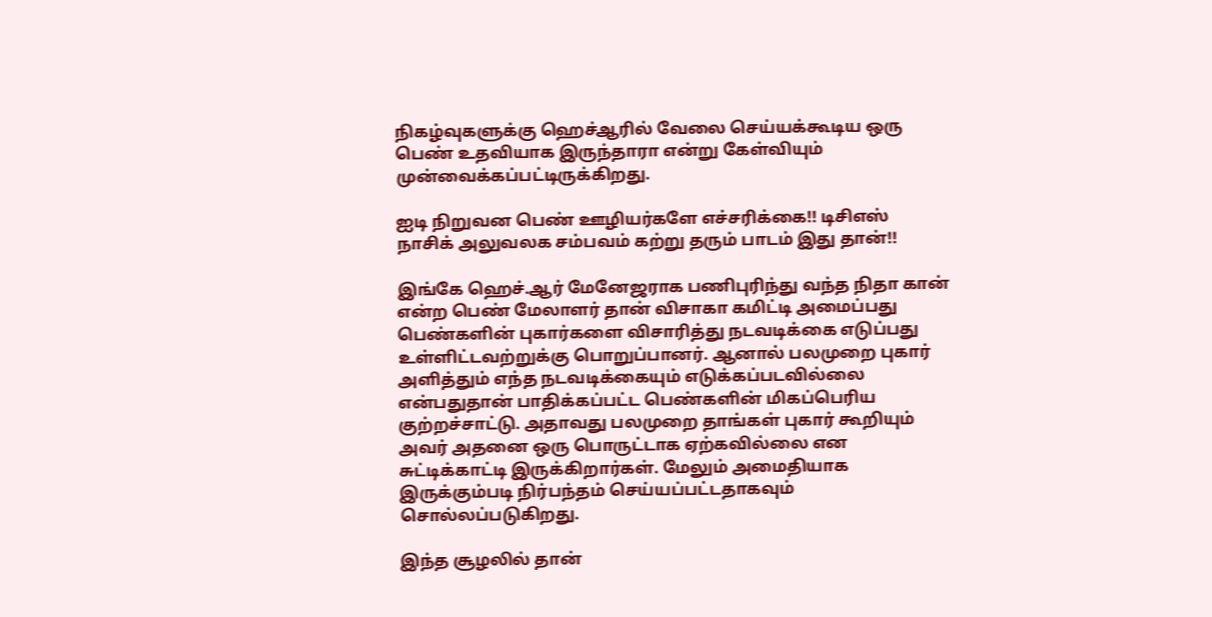நிகழ்வுகளுக்கு ஹெச்ஆரில் வேலை செய்யக்கூடிய ஒரு பெண் உதவியாக இருந்தாரா என்று கேள்வியும் முன்வைக்கப்பட்டிருக்கிறது.

ஐடி நிறுவன பெண் ஊழியர்களே எச்சரிக்கை!! டிசிஎஸ் நாசிக் அலுவலக சம்பவம் கற்று தரும் பாடம் இது தான்!!

இங்கே ஹெச்.ஆர் மேனேஜராக பணிபுரிந்து வந்த நிதா கான் என்ற பெண் மேலாளர் தான் விசாகா கமிட்டி அமைப்பது பெண்களின் புகார்களை விசாரித்து நடவடிக்கை எடுப்பது உள்ளிட்டவற்றுக்கு பொறுப்பானர். ஆனால் பலமுறை புகார் அளித்தும் எந்த நடவடிக்கையும் எடுக்கப்படவில்லை என்பதுதான் பாதிக்கப்பட்ட பெண்களின் மிகப்பெரிய குற்றச்சாட்டு. அதாவது பலமுறை தாங்கள் புகார் கூறியும் அவர் அதனை ஒரு பொருட்டாக ஏற்கவில்லை என சுட்டிக்காட்டி இருக்கிறார்கள். மேலும் அமைதியாக இருக்கும்படி நிர்பந்தம் செய்யப்பட்டதாகவும் சொல்லப்படுகிறது.

இந்த சூழலில் தான்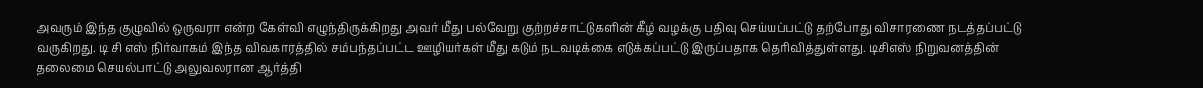அவரும் இந்த குழுவில் ஒருவரா என்ற கேள்வி எழுந்திருக்கிறது அவர் மீது பல்வேறு குற்றச்சாட்டுகளின் கீழ் வழக்கு பதிவு செய்யப்பட்டு தற்போது விசாரணை நடத்தப்பட்டு வருகிறது. டி சி எஸ் நிர்வாகம் இந்த விவகாரத்தில் சம்பந்தப்பட்ட ஊழியர்கள் மீது கடும் நடவடிக்கை எடுக்கப்பட்டு இருப்பதாக தெரிவித்துள்ளது. டிசிஎஸ் நிறுவனத்தின் தலைமை செயல்பாட்டு அலுவலரான ஆர்த்தி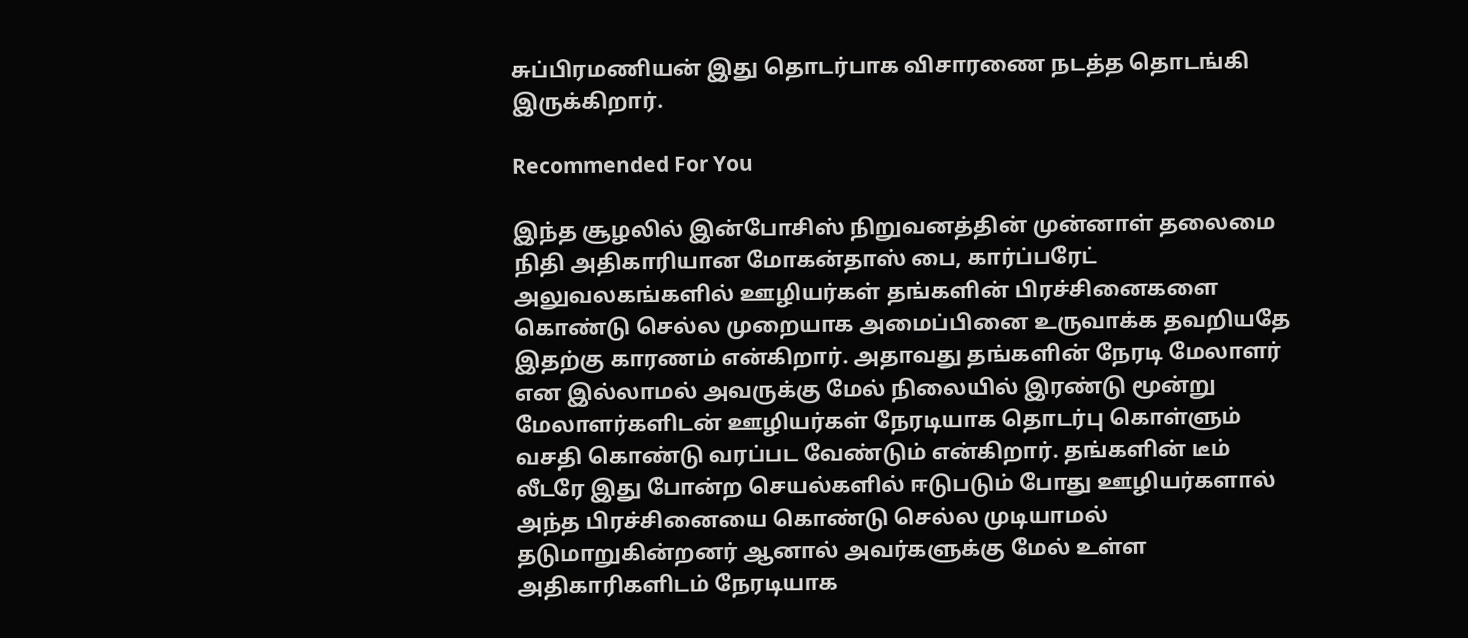சுப்பிரமணியன் இது தொடர்பாக விசாரணை நடத்த தொடங்கி இருக்கிறார்.

Recommended For You

இந்த சூழலில் இன்போசிஸ் நிறுவனத்தின் முன்னாள் தலைமை நிதி அதிகாரியான மோகன்தாஸ் பை, கார்ப்பரேட் அலுவலகங்களில் ஊழியர்கள் தங்களின் பிரச்சினைகளை கொண்டு செல்ல முறையாக அமைப்பினை உருவாக்க தவறியதே இதற்கு காரணம் என்கிறார். அதாவது தங்களின் நேரடி மேலாளர் என இல்லாமல் அவருக்கு மேல் நிலையில் இரண்டு மூன்று மேலாளர்களிடன் ஊழியர்கள் நேரடியாக தொடர்பு கொள்ளும் வசதி கொண்டு வரப்பட வேண்டும் என்கிறார். தங்களின் டீம் லீடரே இது போன்ற செயல்களில் ஈடுபடும் போது ஊழியர்களால் அந்த பிரச்சினையை கொண்டு செல்ல முடியாமல் தடுமாறுகின்றனர் ஆனால் அவர்களுக்கு மேல் உள்ள அதிகாரிகளிடம் நேரடியாக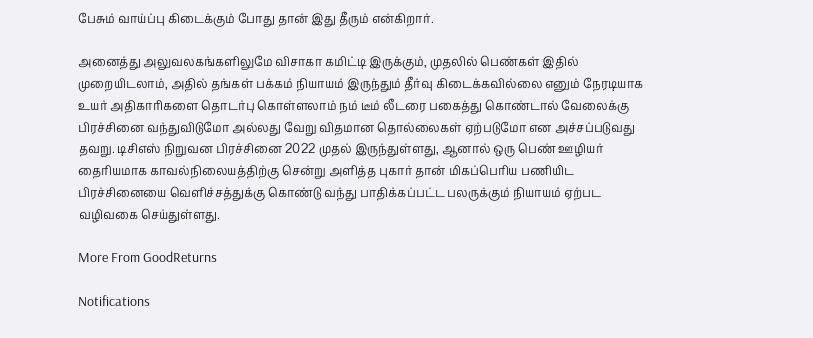பேசும் வாய்ப்பு கிடைக்கும் போது தான் இது தீரும் என்கிறார்.

அனைத்து அலுவலகங்களிலுமே விசாகா கமிட்டி இருக்கும், முதலில் பெண்கள் இதில் முறையிடலாம், அதில் தங்கள் பக்கம் நியாயம் இருந்தும் தீர்வு கிடைக்கவில்லை எனும் நேரடியாக உயர் அதிகாரிகளை தொடர்பு கொள்ளலாம் நம் டீம் லீடரை பகைத்து கொண்டால் வேலைக்கு பிரச்சினை வந்துவிடுமோ அல்லது வேறு விதமான தொல்லைகள் ஏற்படுமோ என அச்சப்படுவது தவறு. டிசிஎஸ் நிறுவன பிரச்சினை 2022 முதல் இருந்துள்ளது, ஆனால் ஒரு பெண் ஊழியர் தைரியமாக காவல்நிலையத்திற்கு சென்று அளித்த புகார் தான் மிகப்பெரிய பணியிட பிரச்சினையை வெளிச்சத்துக்கு கொண்டு வந்து பாதிக்கப்பட்ட பலருக்கும் நியாயம் ஏற்பட வழிவகை செய்துள்ளது.

More From GoodReturns

Notifications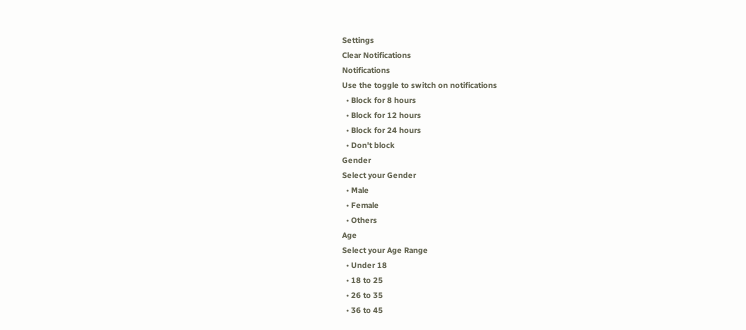Settings
Clear Notifications
Notifications
Use the toggle to switch on notifications
  • Block for 8 hours
  • Block for 12 hours
  • Block for 24 hours
  • Don't block
Gender
Select your Gender
  • Male
  • Female
  • Others
Age
Select your Age Range
  • Under 18
  • 18 to 25
  • 26 to 35
  • 36 to 45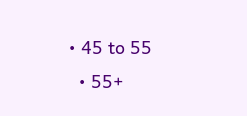• 45 to 55
  • 55+